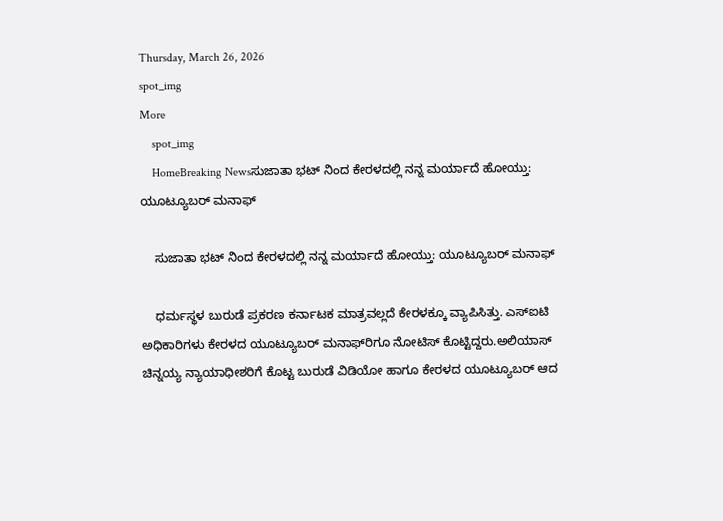Thursday, March 26, 2026
spot_img
More
    spot_img
    HomeBreaking Newsಸುಜಾತಾ ಭಟ್ ನಿಂದ ಕೇರಳದಲ್ಲಿ ನನ್ನ ಮರ್ಯಾದೆ ಹೋಯ್ತು: ಯೂಟ್ಯೂಬರ್ ಮನಾಫ್

    ಸುಜಾತಾ ಭಟ್ ನಿಂದ ಕೇರಳದಲ್ಲಿ ನನ್ನ ಮರ್ಯಾದೆ ಹೋಯ್ತು: ಯೂಟ್ಯೂಬರ್ ಮನಾಫ್

    ಧರ್ಮಸ್ಥಳ ಬುರುಡೆ ಪ್ರಕರಣ ಕರ್ನಾಟಕ ಮಾತ್ರವಲ್ಲದೆ ಕೇರಳಕ್ಕೂ ವ್ಯಾಪಿಸಿತ್ತು. ಎಸ್‌ಐಟಿ ಅಧಿಕಾರಿಗಳು ಕೇರಳದ ಯೂಟ್ಯೂಬರ್‌ ಮನಾಫ್‌ರಿಗೂ ನೋಟಿಸ್‌ ಕೊಟ್ಟಿದ್ದರು.ಅಲಿಯಾಸ್‌ ಚಿನ್ನಯ್ಯ ನ್ಯಾಯಾಧೀಶರಿಗೆ ಕೊಟ್ಟ ಬುರುಡೆ ವಿಡಿಯೋ ಹಾಗೂ ಕೇರಳದ ಯೂಟ್ಯೂಬರ್ ಆದ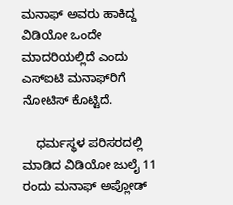ಮನಾಫ್ ಅವರು ಹಾಕಿದ್ದ ವಿಡಿಯೋ ಒಂದೇ ಮಾದರಿಯಲ್ಲಿದೆ ಎಂದು ಎಸ್‌ಐಟಿ ಮನಾಫ್‌ರಿಗೆ ನೋಟಿಸ್‌ ಕೊಟ್ಟಿದೆ.

    ಧರ್ಮಸ್ಥಳ ಪರಿಸರದಲ್ಲಿ ಮಾಡಿದ ವಿಡಿಯೋ ಜುಲೈ 11 ರಂದು ಮನಾಫ್ ಅಪ್ಲೋಡ್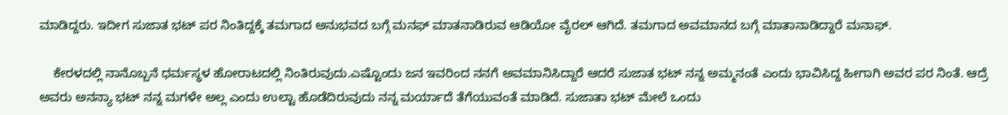ಮಾಡಿದ್ದರು. ಇದೀಗ ಸುಜಾತ ಭಟ್‌ ಪರ ನಿಂತಿದ್ದಕ್ಕೆ ತಮಗಾದ ಅನುಭವದ ಬಗ್ಗೆ ಮನಫ್ ಮಾತನಾಡಿರುವ ಆಡಿಯೋ ವೈರಲ್‌ ಆಗಿದೆ. ತಮಗಾದ ಅವಮಾನದ ಬಗ್ಗೆ ಮಾತಾನಾಡಿದ್ದಾರೆ ಮನಾಫ್.

    ಕೇರಳದಲ್ಲಿ ನಾನೊಬ್ಬನೆ ಧರ್ಮಸ್ಥಳ ಹೋರಾಟದಲ್ಲಿ ನಿಂತಿರುವುದು.ಎಷ್ಟೊಂದು ಜನ ಇವರಿಂದ ನನಗೆ ಅವಮಾನಿಸಿದ್ದಾರೆ ಆದರೆ ಸುಜಾತ ಭಟ್‌ ನನ್ನ ಅಮ್ಮನಂತೆ ಎಂದು ಭಾವಿಸಿದ್ದ ಹೀಗಾಗಿ ಅವರ ಪರ ನಿಂತೆ. ಆದ್ರೆ ಅವರು ಅನನ್ಯಾ ಭಟ್‌ ನನ್ನ ಮಗಳೇ ಅಲ್ಲ ಎಂದು ಉಲ್ಟಾ ಹೊಡೆದಿರುವುದು ನನ್ನ ಮರ್ಯಾದೆ ತೆಗೆಯುವಂತೆ ಮಾಡಿದೆ. ಸುಜಾತಾ ಭಟ್ ಮೇಲೆ ಒಂದು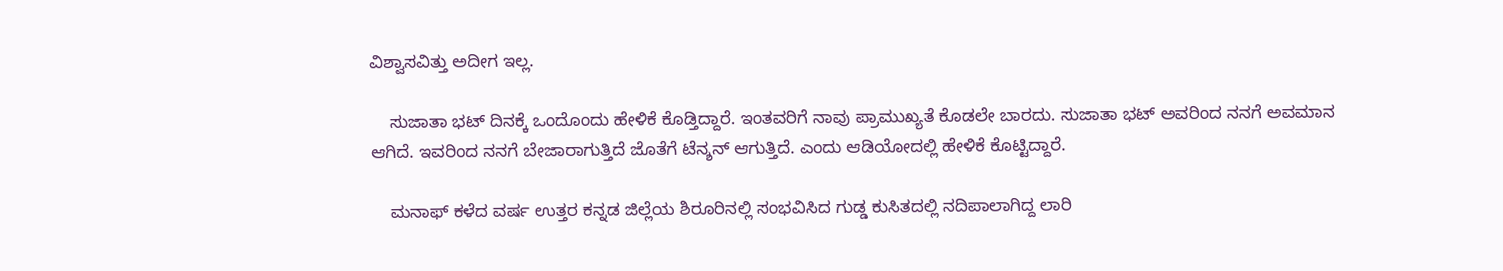ವಿಶ್ವಾಸವಿತ್ತು ಅದೀಗ ಇಲ್ಲ.

    ಸುಜಾತಾ ಭಟ್ ದಿನಕ್ಕೆ ಒಂದೊಂದು ಹೇಳಿಕೆ ಕೊಡ್ತಿದ್ದಾರೆ. ಇಂತವರಿಗೆ ನಾವು ಪ್ರಾಮುಖ್ಯತೆ ಕೊಡಲೇ ಬಾರದು. ಸುಜಾತಾ ಭಟ್ ಅವರಿಂದ ನನಗೆ ಅವಮಾನ ಆಗಿದೆ. ಇವರಿಂದ ನನಗೆ ಬೇಜಾರಾಗುತ್ತಿದೆ ಜೊತೆಗೆ ಟೆನ್ಶನ್‌ ಆಗುತ್ತಿದೆ. ಎಂದು ಆಡಿಯೋದಲ್ಲಿ ಹೇಳಿಕೆ ಕೊಟ್ಟಿದ್ದಾರೆ.

    ಮನಾಫ್‌ ಕಳೆದ ವರ್ಷ ಉತ್ತರ ಕನ್ನಡ ಜಿಲ್ಲೆಯ ಶಿರೂರಿನಲ್ಲಿ ಸಂಭವಿಸಿದ ಗುಡ್ಡ ಕುಸಿತದಲ್ಲಿ ನದಿಪಾಲಾಗಿದ್ದ ಲಾರಿ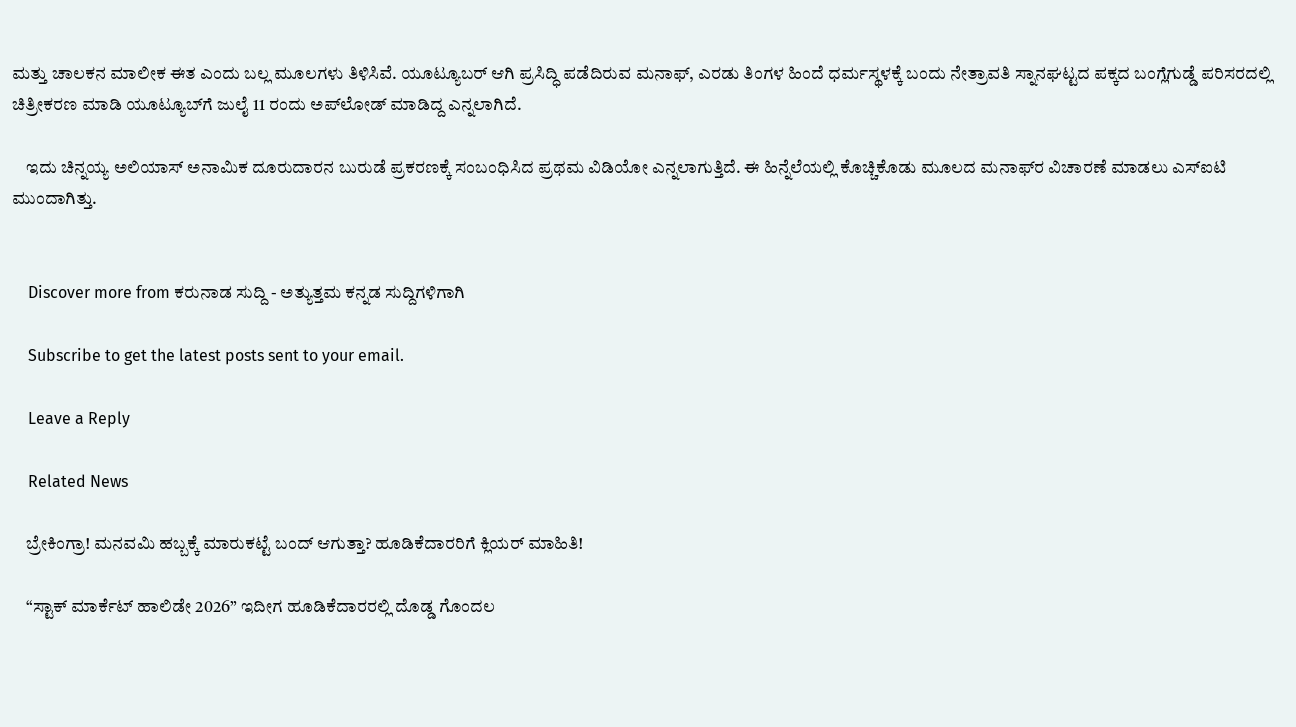ಮತ್ತು ಚಾಲಕನ ಮಾಲೀಕ ಈತ ಎಂದು ಬಲ್ಲ ಮೂಲಗಳು ತಿಳಿಸಿವೆ. ಯೂಟ್ಯೂಬರ್‌ ಆಗಿ ಪ್ರಸಿದ್ಧಿ ಪಡೆದಿರುವ ಮನಾಫ್‌, ಎರಡು ತಿಂಗಳ ಹಿಂದೆ ಧರ್ಮಸ್ಥಳಕ್ಕೆ ಬಂದು ನೇತ್ರಾವತಿ ಸ್ನಾನಘಟ್ಟದ ಪಕ್ಕದ ಬಂಗ್ಲೆಗುಡ್ಡೆ ಪರಿಸರದಲ್ಲಿ ಚಿತ್ರೀಕರಣ ಮಾಡಿ ಯೂಟ್ಯೂಬ್‌ಗೆ ಜುಲೈ 11 ರಂದು ಅಪ್‌ಲೋಡ್‌ ಮಾಡಿದ್ದ ಎನ್ನಲಾಗಿದೆ.

    ಇದು ಚಿನ್ನಯ್ಯ ಅಲಿಯಾಸ್‌ ಅನಾಮಿಕ ದೂರುದಾರನ ಬುರುಡೆ ಪ್ರಕರಣಕ್ಕೆ ಸಂಬಂಧಿಸಿದ ಪ್ರಥಮ ವಿಡಿಯೋ ಎನ್ನಲಾಗುತ್ತಿದೆ. ಈ ಹಿನ್ನೆಲೆಯಲ್ಲಿ ಕೊಚ್ಚಿಕೊಡು ಮೂಲದ ಮನಾಫ್‌ರ ವಿಚಾರಣೆ ಮಾಡಲು ಎಸ್‌ಐಟಿ ಮುಂದಾಗಿತ್ತು.


    Discover more from ಕರುನಾಡ ಸುದ್ದಿ - ಅತ್ಯುತ್ತಮ ಕನ್ನಡ ಸುದ್ದಿಗಳಿಗಾಗಿ

    Subscribe to get the latest posts sent to your email.

    Leave a Reply

    Related News

    ಬ್ರೇಕಿಂಗ್ರಾ! ಮನವಮಿ ಹಬ್ಬಕ್ಕೆ ಮಾರುಕಟ್ಟೆ ಬಂದ್ ಆಗುತ್ತಾ? ಹೂಡಿಕೆದಾರರಿಗೆ ಕ್ಲಿಯರ್ ಮಾಹಿತಿ!

    “ಸ್ಟಾಕ್ ಮಾರ್ಕೆಟ್ ಹಾಲಿಡೇ 2026” ಇದೀಗ ಹೂಡಿಕೆದಾರರಲ್ಲಿ ದೊಡ್ಡ ಗೊಂದಲ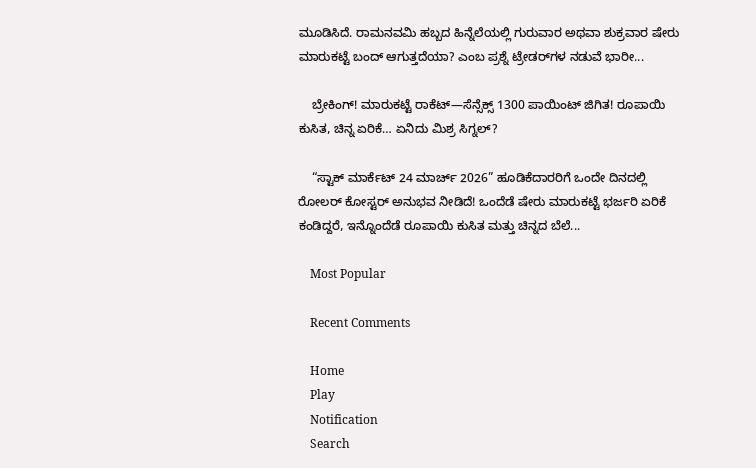ಮೂಡಿಸಿದೆ. ರಾಮನವಮಿ ಹಬ್ಬದ ಹಿನ್ನೆಲೆಯಲ್ಲಿ ಗುರುವಾರ ಅಥವಾ ಶುಕ್ರವಾರ ಷೇರು ಮಾರುಕಟ್ಟೆ ಬಂದ್ ಆಗುತ್ತದೆಯಾ? ಎಂಬ ಪ್ರಶ್ನೆ ಟ್ರೇಡರ್‌ಗಳ ನಡುವೆ ಭಾರೀ...

    ಬ್ರೇಕಿಂಗ್! ಮಾರುಕಟ್ಟೆ ರಾಕೆಟ್—ಸೆನ್ಸೆಕ್ಸ್ 1300 ಪಾಯಿಂಟ್ ಜಿಗಿತ! ರೂಪಾಯಿ ಕುಸಿತ, ಚಿನ್ನ ಏರಿಕೆ… ಏನಿದು ಮಿಶ್ರ ಸಿಗ್ನಲ್?

    “ಸ್ಟಾಕ್ ಮಾರ್ಕೆಟ್ 24 ಮಾರ್ಚ್ 2026” ಹೂಡಿಕೆದಾರರಿಗೆ ಒಂದೇ ದಿನದಲ್ಲಿ ರೋಲರ್ ಕೋಸ್ಟರ್ ಅನುಭವ ನೀಡಿದೆ! ಒಂದೆಡೆ ಷೇರು ಮಾರುಕಟ್ಟೆ ಭರ್ಜರಿ ಏರಿಕೆ ಕಂಡಿದ್ದರೆ, ಇನ್ನೊಂದೆಡೆ ರೂಪಾಯಿ ಕುಸಿತ ಮತ್ತು ಚಿನ್ನದ ಬೆಲೆ...

    Most Popular

    Recent Comments

    Home
    Play
    Notification
    Search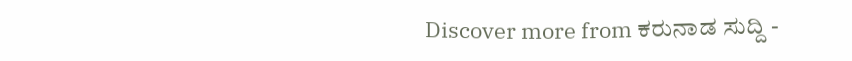Discover more from ಕರುನಾಡ ಸುದ್ದಿ -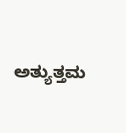ಅತ್ಯುತ್ತಮ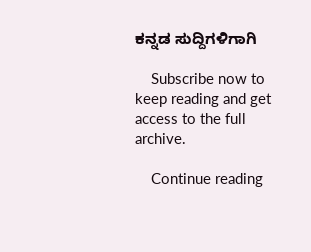ಕನ್ನಡ ಸುದ್ದಿಗಳಿಗಾಗಿ

    Subscribe now to keep reading and get access to the full archive.

    Continue reading